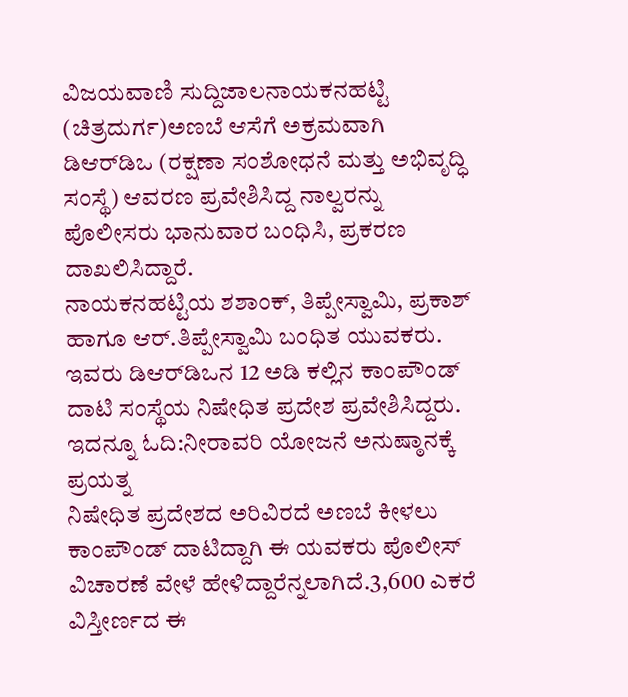ವಿಜಯವಾಣಿ ಸುದ್ದಿಜಾಲನಾಯಕನಹಟ್ಟಿ (ಚಿತ್ರದುರ್ಗ)ಅಣಬೆ ಆಸೆಗೆ ಅಕ್ರಮವಾಗಿ ಡಿಆರ್‌ಡಿಒ (ರಕ್ಷಣಾ ಸಂಶೋಧನೆ ಮತ್ತು ಅಭಿವೃದ್ಧಿ ಸಂಸ್ಥೆ) ಆವರಣ ಪ್ರವೇಶಿಸಿದ್ದ ನಾಲ್ವರನ್ನು ಪೊಲೀಸರು ಭಾನುವಾರ ಬಂಧಿಸಿ, ಪ್ರಕರಣ ದಾಖಲಿಸಿದ್ದಾರೆ.
ನಾಯಕನಹಟ್ಟಿಯ ಶಶಾಂಕ್, ತಿಪ್ಪೇಸ್ವಾಮಿ, ಪ್ರಕಾಶ್ ಹಾಗೂ ಆರ್.ತಿಪ್ಪೇಸ್ವಾಮಿ ಬಂಧಿತ ಯುವಕರು. ಇವರು ಡಿಆರ್‌ಡಿಒನ 12 ಅಡಿ ಕಲ್ಲಿನ ಕಾಂಪೌಂಡ್ ದಾಟಿ ಸಂಸ್ಥೆಯ ನಿಷೇಧಿತ ಪ್ರದೇಶ ಪ್ರವೇಶಿಸಿದ್ದರು.
ಇದನ್ನೂ ಓದಿ:ನೀರಾವರಿ ಯೋಜನೆ ಅನುಷ್ಠಾನಕ್ಕೆ ಪ್ರಯತ್ನ
ನಿಷೇಧಿತ ಪ್ರದೇಶದ ಅರಿವಿರದೆ ಅಣಬೆ ಕೀಳಲು ಕಾಂಪೌಂಡ್ ದಾಟಿದ್ದಾಗಿ ಈ ಯವಕರು ಪೊಲೀಸ್ ವಿಚಾರಣೆ ವೇಳೆ ಹೇಳಿದ್ದಾರೆನ್ನಲಾಗಿದೆ.3,600 ಎಕರೆ ವಿಸ್ತೀರ್ಣದ ಈ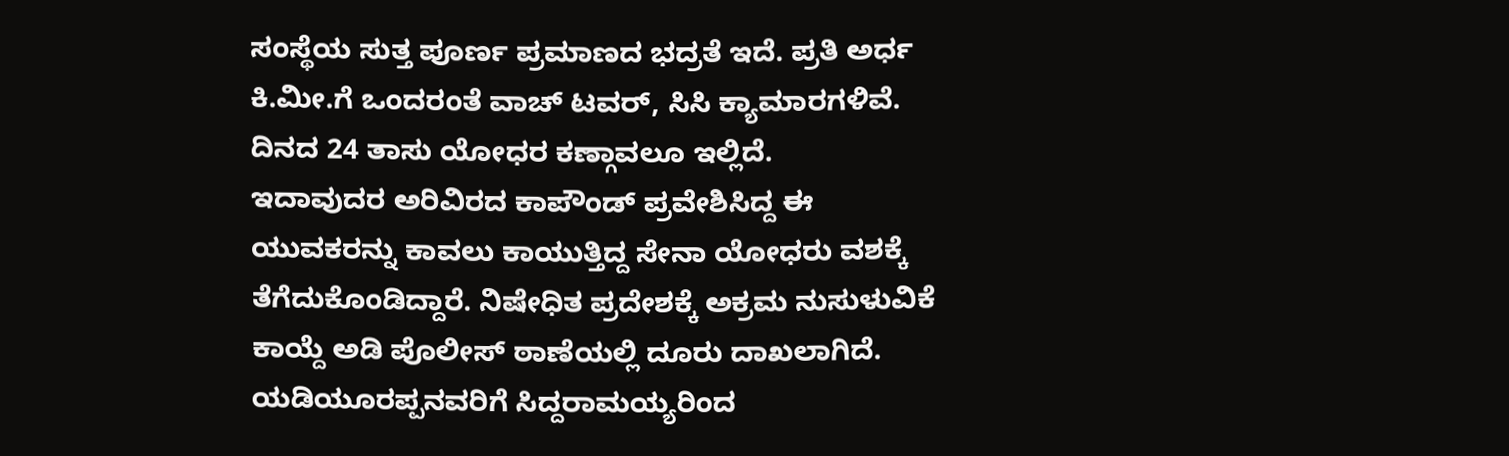ಸಂಸ್ಥೆಯ ಸುತ್ತ ಪೂರ್ಣ ಪ್ರಮಾಣದ ಭದ್ರತೆ ಇದೆ. ಪ್ರತಿ ಅರ್ಧ ಕಿ.ಮೀ.ಗೆ ಒಂದರಂತೆ ವಾಚ್ ಟವರ್, ಸಿಸಿ ಕ್ಯಾಮಾರಗಳಿವೆ. ದಿನದ 24 ತಾಸು ಯೋಧರ ಕಣ್ಗಾವಲೂ ಇಲ್ಲಿದೆ.
ಇದಾವುದರ ಅರಿವಿರದ ಕಾಪೌಂಡ್ ಪ್ರವೇಶಿಸಿದ್ದ ಈ ಯುವಕರನ್ನು ಕಾವಲು ಕಾಯುತ್ತಿದ್ದ ಸೇನಾ ಯೋಧರು ವಶಕ್ಕೆ ತೆಗೆದುಕೊಂಡಿದ್ದಾರೆ. ನಿಷೇಧಿತ ಪ್ರದೇಶಕ್ಕೆ ಅಕ್ರಮ ನುಸುಳುವಿಕೆ ಕಾಯ್ದೆ ಅಡಿ ಪೊಲೀಸ್ ಠಾಣೆಯಲ್ಲಿ ದೂರು ದಾಖಲಾಗಿದೆ.
ಯಡಿಯೂರಪ್ಪನವರಿಗೆ ಸಿದ್ದರಾಮಯ್ಯರಿಂದ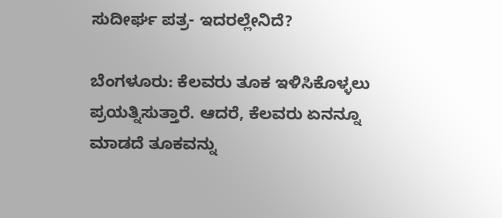ಸುದೀರ್ಘ ಪತ್ರ- ಇದರಲ್ಲೇನಿದೆ?

ಬೆಂಗಳೂರು: ಕೆಲವರು ತೂಕ ಇಳಿಸಿಕೊಳ್ಳಲು ಪ್ರಯತ್ನಿಸುತ್ತಾರೆ. ಆದರೆ, ಕೆಲವರು ಏನನ್ನೂ ಮಾಡದೆ ತೂಕವನ್ನು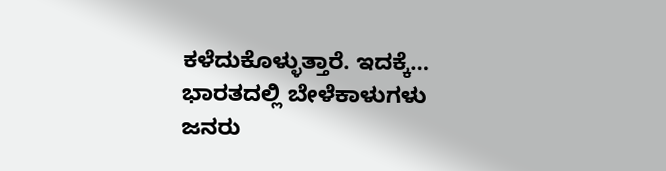ಕಳೆದುಕೊಳ್ಳುತ್ತಾರೆ. ಇದಕ್ಕೆ…
ಭಾರತದಲ್ಲಿ ಬೇಳೆಕಾಳುಗಳು ಜನರು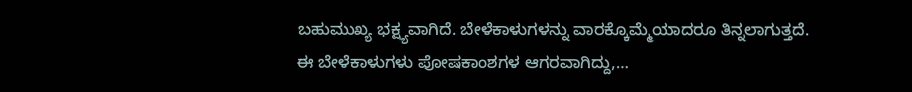ಬಹುಮುಖ್ಯ ಭಕ್ಷ್ಯವಾಗಿದೆ. ಬೇಳೆಕಾಳುಗಳನ್ನು ವಾರಕ್ಕೊಮ್ಮೆಯಾದರೂ ತಿನ್ನಲಾಗುತ್ತದೆ. ಈ ಬೇಳೆಕಾಳುಗಳು ಪೋಷಕಾಂಶಗಳ ಆಗರವಾಗಿದ್ದು,…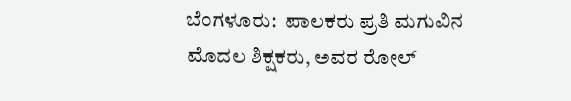ಬೆಂಗಳೂರು:  ಪಾಲಕರು ಪ್ರತಿ ಮಗುವಿನ ಮೊದಲ ಶಿಕ್ಷಕರು, ಅವರ ರೋಲ್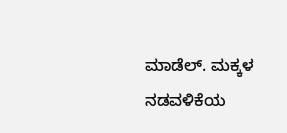ಮಾಡೆಲ್. ಮಕ್ಕಳ ನಡವಳಿಕೆಯ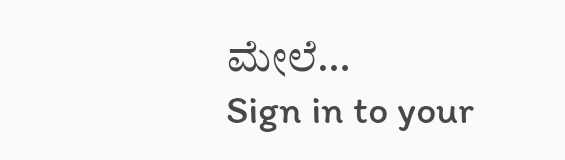ಮೇಲೆ…
Sign in to your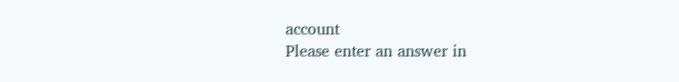account
Please enter an answer in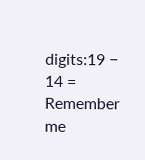digits:19 − 14 =
Remember me